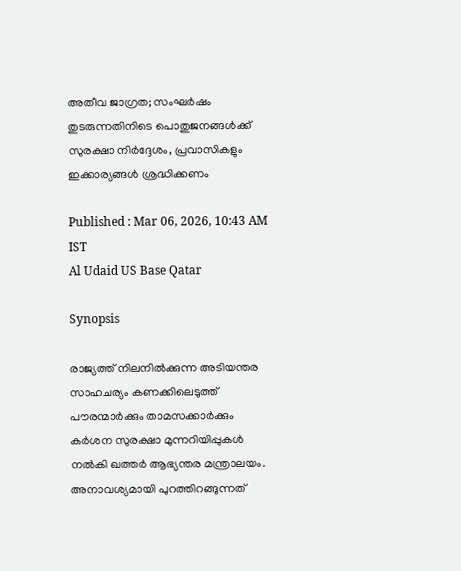അതീവ ജാഗ്രത; സംഘർഷം തുടരുന്നതിനിടെ പൊതുജനങ്ങൾക്ക് സുരക്ഷാ നിർദ്ദേശം, പ്രവാസികളും ഇക്കാര്യങ്ങൾ ശ്രദ്ധിക്കണം

Published : Mar 06, 2026, 10:43 AM IST
Al Udaid US Base Qatar

Synopsis

രാജ്യത്ത് നിലനിൽക്കുന്ന അടിയന്തര സാഹചര്യം കണക്കിലെടുത്ത് പൗരന്മാർക്കും താമസക്കാർക്കും കർശന സുരക്ഷാ മുന്നറിയിപ്പുകൾ നൽകി ഖത്തർ ആഭ്യന്തര മന്ത്രാലയം. അനാവശ്യമായി പുറത്തിറങ്ങുന്നത്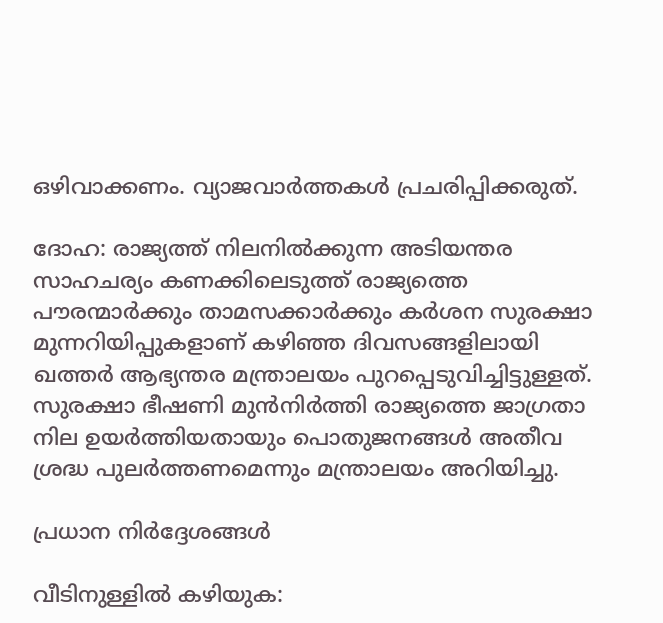ഒഴിവാക്കണം. വ്യാജവാർത്തകൾ പ്രചരിപ്പിക്കരുത്.

ദോഹ: രാജ്യത്ത് നിലനിൽക്കുന്ന അടിയന്തര സാഹചര്യം കണക്കിലെടുത്ത് രാജ്യത്തെ പൗരന്മാർക്കും താമസക്കാർക്കും കർശന സുരക്ഷാ മുന്നറിയിപ്പുകളാണ് കഴിഞ്ഞ ദിവസങ്ങളിലായി ഖത്തർ ആഭ്യന്തര മന്ത്രാലയം പുറപ്പെടുവിച്ചിട്ടുള്ളത്. സുരക്ഷാ ഭീഷണി മുൻനിർത്തി രാജ്യത്തെ ജാഗ്രതാ നില ഉയർത്തിയതായും പൊതുജനങ്ങൾ അതീവ ശ്രദ്ധ പുലർത്തണമെന്നും മന്ത്രാലയം അറിയിച്ചു.

പ്രധാന നിർദ്ദേശങ്ങൾ

വീടിനുള്ളിൽ കഴിയുക: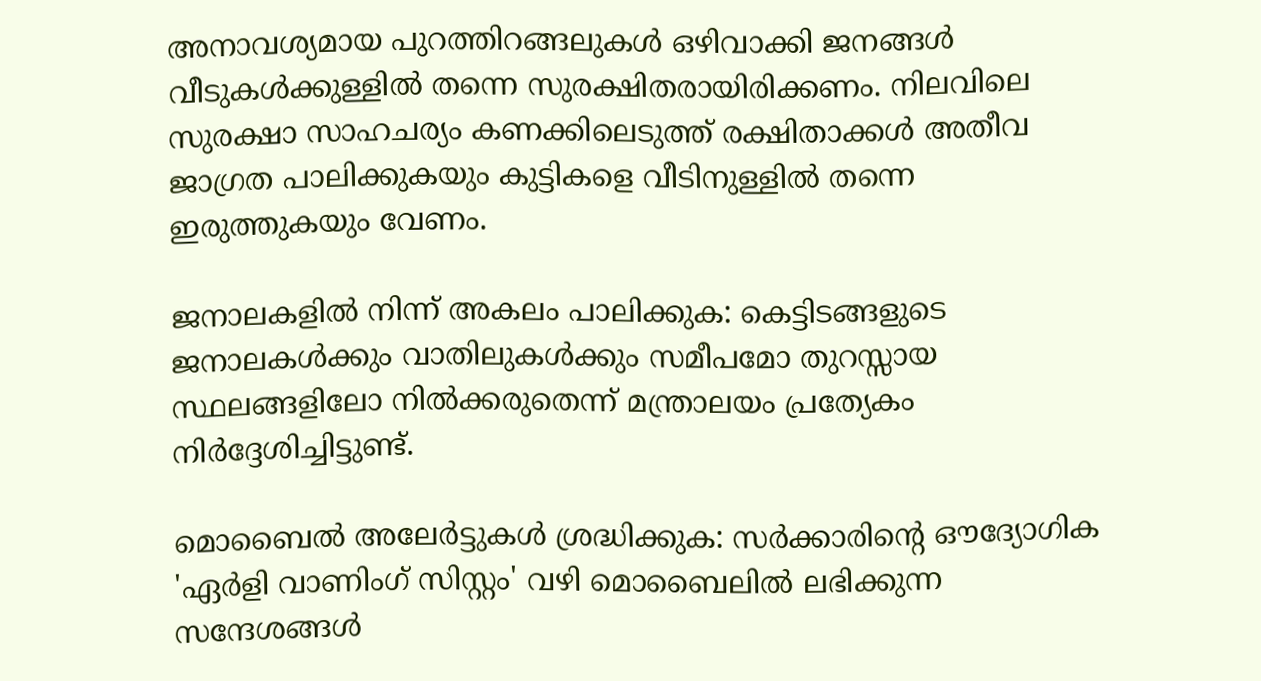അനാവശ്യമായ പുറത്തിറങ്ങലുകൾ ഒഴിവാക്കി ജനങ്ങൾ വീടുകൾക്കുള്ളിൽ തന്നെ സുരക്ഷിതരായിരിക്കണം. നിലവിലെ സുരക്ഷാ സാഹചര്യം കണക്കിലെടുത്ത് രക്ഷിതാക്കൾ അതീവ ജാഗ്രത പാലിക്കുകയും കുട്ടികളെ വീടിനുള്ളിൽ തന്നെ ഇരുത്തുകയും വേണം.

ജനാലകളിൽ നിന്ന് അകലം പാലിക്കുക: കെട്ടിടങ്ങളുടെ ജനാലകൾക്കും വാതിലുകൾക്കും സമീപമോ തുറസ്സായ സ്ഥലങ്ങളിലോ നിൽക്കരുതെന്ന് മന്ത്രാലയം പ്രത്യേകം നിർദ്ദേശിച്ചിട്ടുണ്ട്.

മൊബൈൽ അലേർട്ടുകൾ ശ്രദ്ധിക്കുക: സർക്കാരിന്റെ ഔദ്യോഗിക 'ഏർളി വാണിംഗ് സിസ്റ്റം' വഴി മൊബൈലിൽ ലഭിക്കുന്ന സന്ദേശങ്ങൾ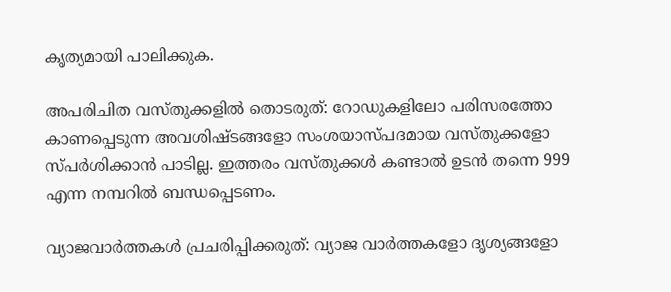കൃത്യമായി പാലിക്കുക.

അപരിചിത വസ്തുക്കളിൽ തൊടരുത്: റോഡുകളിലോ പരിസരത്തോ കാണപ്പെടുന്ന അവശിഷ്ടങ്ങളോ സംശയാസ്പദമായ വസ്തുക്കളോ സ്പർശിക്കാൻ പാടില്ല. ഇത്തരം വസ്തുക്കൾ കണ്ടാൽ ഉടൻ തന്നെ 999 എന്ന നമ്പറിൽ ബന്ധപ്പെടണം.

വ്യാജവാർത്തകൾ പ്രചരിപ്പിക്കരുത്: വ്യാജ വാർത്തകളോ ദൃശ്യങ്ങളോ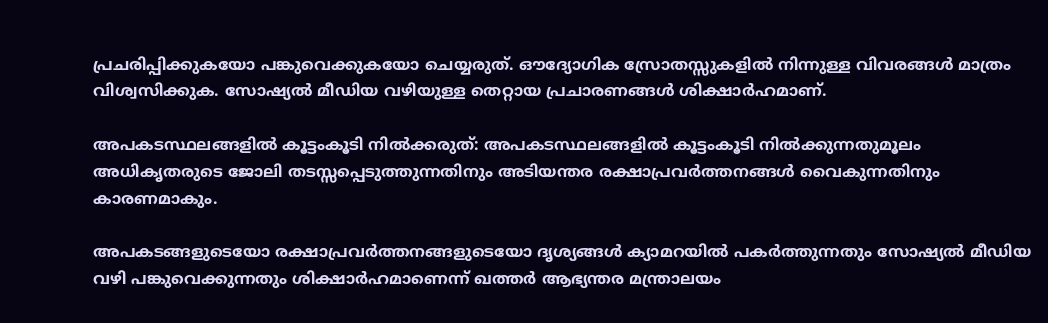പ്രചരിപ്പിക്കുകയോ പങ്കുവെക്കുകയോ ചെയ്യരുത്. ഔദ്യോഗിക സ്രോതസ്സുകളിൽ നിന്നുള്ള വിവരങ്ങൾ മാത്രം വിശ്വസിക്കുക. സോഷ്യൽ മീഡിയ വഴിയുള്ള തെറ്റായ പ്രചാരണങ്ങൾ ശിക്ഷാർഹമാണ്.

അപകടസ്ഥലങ്ങളിൽ കൂട്ടംകൂടി നിൽക്കരുത്: അപകടസ്ഥലങ്ങളിൽ കൂട്ടംകൂടി നിൽക്കുന്നതുമൂലം അധികൃതരുടെ ജോലി തടസ്സപ്പെടുത്തുന്നതിനും അടിയന്തര രക്ഷാപ്രവർത്തനങ്ങൾ വൈകുന്നതിനും കാരണമാകും.

അപകടങ്ങളുടെയോ രക്ഷാപ്രവർത്തനങ്ങളുടെയോ ദൃശ്യങ്ങൾ ക്യാമറയിൽ പകർത്തുന്നതും സോഷ്യൽ മീഡിയ വഴി പങ്കുവെക്കുന്നതും ശിക്ഷാർഹമാണെന്ന് ഖത്തർ ആഭ്യന്തര മന്ത്രാലയം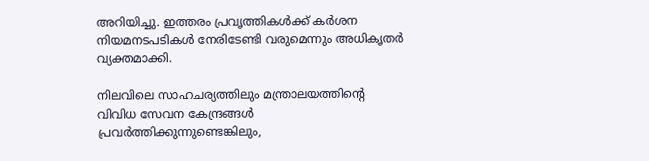അറിയിച്ചു. ഇത്തരം പ്രവൃത്തികൾക്ക്‌ കർശന നിയമനടപടികൾ നേരിടേണ്ടി വരുമെന്നും അധികൃതർ വ്യക്തമാക്കി.

നിലവിലെ സാഹചര്യത്തിലും മന്ത്രാലയത്തിന്റെ വിവിധ സേവന കേന്ദ്രങ്ങൾ പ്രവർത്തിക്കുന്നുണ്ടെങ്കിലും,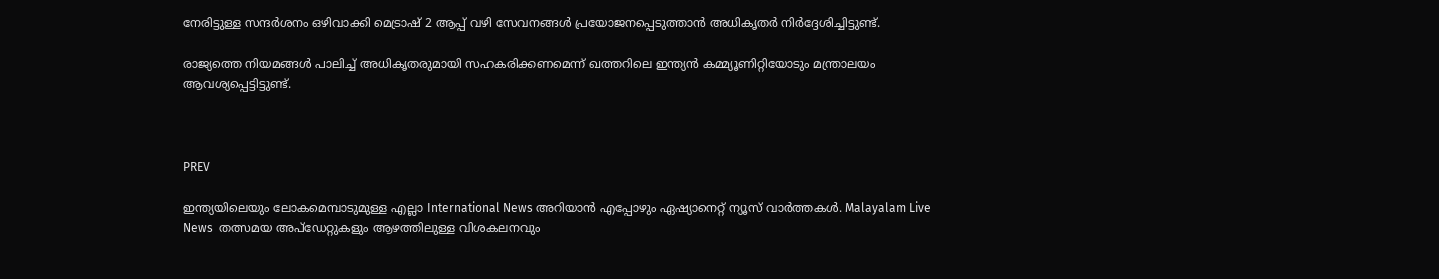നേരിട്ടുള്ള സന്ദർശനം ഒഴിവാക്കി മെട്രാഷ് 2 ആപ്പ് വഴി സേവനങ്ങൾ പ്രയോജനപ്പെടുത്താൻ അധികൃതർ നിർദ്ദേശിച്ചിട്ടുണ്ട്.

രാജ്യത്തെ നിയമങ്ങൾ പാലിച്ച് അധികൃതരുമായി സഹകരിക്കണമെന്ന് ഖത്തറിലെ ഇന്ത്യൻ കമ്മ്യൂണിറ്റിയോടും മന്ത്രാലയം ആവശ്യപ്പെട്ടിട്ടുണ്ട്.



PREV

ഇന്ത്യയിലെയും ലോകമെമ്പാടുമുള്ള എല്ലാ International News അറിയാൻ എപ്പോഴും ഏഷ്യാനെറ്റ് ന്യൂസ് വാർത്തകൾ. Malayalam Live News  തത്സമയ അപ്‌ഡേറ്റുകളും ആഴത്തിലുള്ള വിശകലനവും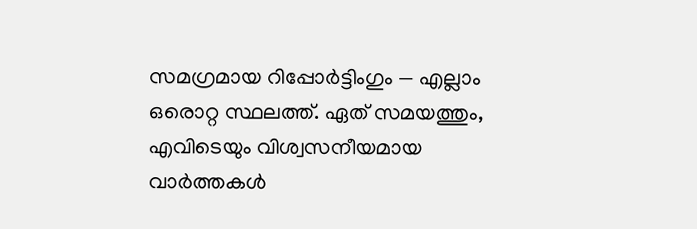സമഗ്രമായ റിപ്പോർട്ടിംഗും — എല്ലാം ഒരൊറ്റ സ്ഥലത്ത്. ഏത് സമയത്തും, എവിടെയും വിശ്വസനീയമായ വാർത്തകൾ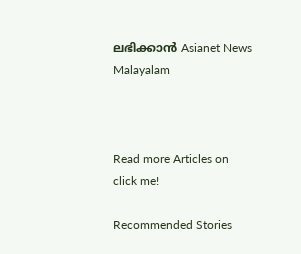ലഭിക്കാൻ Asianet News Malayalam



Read more Articles on
click me!

Recommended Stories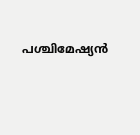പശ്ചിമേഷ്യൻ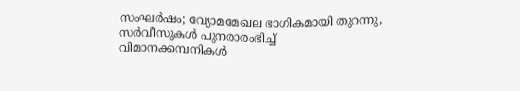സംഘർഷം; വ്യോമമേഖല ഭാഗികമായി തുറന്നു, സർവീസുകൾ പുനരാരംഭിച്ച് വിമാനക്കമ്പനികൾ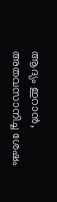ആദ്യം ഇറാൻ, അതവസാനിച്ച ശേഷം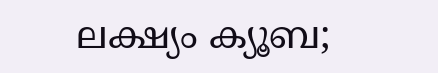ലക്ഷ്യം ക്യൂബ;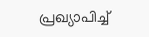പ്രഖ്യാപിച്ച്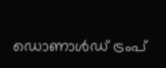ഡൊണാൾഡ് ട്രംപ്